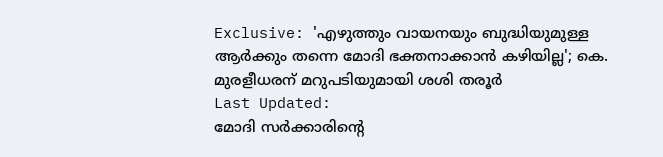Exclusive: 'എഴുത്തും വായനയും ബുദ്ധിയുമുള്ള ആർക്കും തന്നെ മോദി ഭക്തനാക്കാൻ കഴിയില്ല'; കെ. മുരളീധരന് മറുപടിയുമായി ശശി തരൂർ
Last Updated:
മോദി സർക്കാരിന്റെ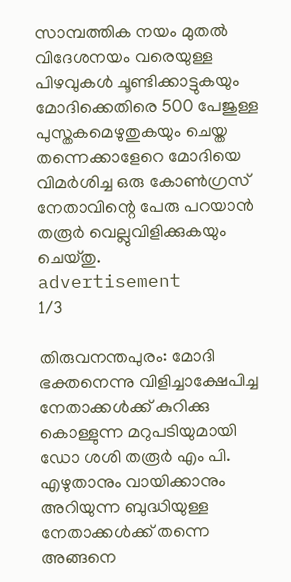സാമ്പത്തിക നയം മുതൽ വിദേശനയം വരെയുള്ള പിഴവുകൾ ചൂണ്ടിക്കാട്ടുകയും മോദിക്കെതിരെ 500 പേജുള്ള പുസ്തകമെഴുതുകയും ചെയ്ത തന്നെക്കാളേറെ മോദിയെ വിമർശിച്ച ഒരു കോൺഗ്രസ് നേതാവിന്റെ പേരു പറയാൻ തരൂർ വെല്ലുവിളിക്കുകയും ചെയ്തു.
advertisement
1/3

തിരുവനന്തപുരം: മോദി ഭക്തനെന്നു വിളിച്ചാക്ഷേപിച്ച നേതാക്കൾക്ക് കുറിക്കു കൊള്ളുന്ന മറുപടിയുമായി ഡോ ശശി തരൂർ എം പി. എഴുതാനും വായിക്കാനും അറിയുന്ന ബുദ്ധിയുള്ള നേതാക്കൾക്ക് തന്നെ അങ്ങനെ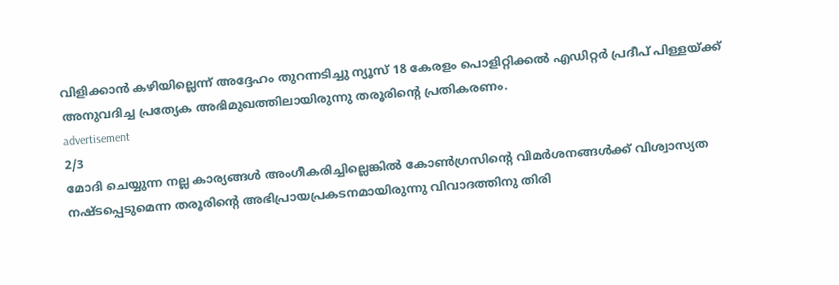വിളിക്കാൻ കഴിയില്ലെന്ന് അദ്ദേഹം തുറന്നടിച്ചു ന്യൂസ് 18 കേരളം പൊളിറ്റിക്കൽ എഡിറ്റർ പ്രദീപ് പിള്ളയ്ക്ക് അനുവദിച്ച പ്രത്യേക അഭിമുഖത്തിലായിരുന്നു തരൂരിന്റെ പ്രതികരണം.
advertisement
2/3
മോദി ചെയ്യുന്ന നല്ല കാര്യങ്ങൾ അംഗീകരിച്ചില്ലെങ്കിൽ കോൺഗ്രസിന്റെ വിമർശനങ്ങൾക്ക് വിശ്വാസ്യത നഷ്ടപ്പെടുമെന്ന തരൂരിന്റെ അഭിപ്രായപ്രകടനമായിരുന്നു വിവാദത്തിനു തിരി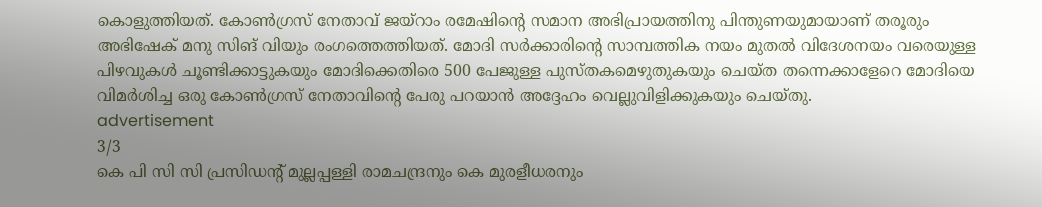കൊളുത്തിയത്. കോൺഗ്രസ് നേതാവ് ജയ്റാം രമേഷിന്റെ സമാന അഭിപ്രായത്തിനു പിന്തുണയുമായാണ് തരൂരും അഭിഷേക് മനു സിങ് വിയും രംഗത്തെത്തിയത്. മോദി സർക്കാരിന്റെ സാമ്പത്തിക നയം മുതൽ വിദേശനയം വരെയുള്ള പിഴവുകൾ ചൂണ്ടിക്കാട്ടുകയും മോദിക്കെതിരെ 500 പേജുള്ള പുസ്തകമെഴുതുകയും ചെയ്ത തന്നെക്കാളേറെ മോദിയെ വിമർശിച്ച ഒരു കോൺഗ്രസ് നേതാവിന്റെ പേരു പറയാൻ അദ്ദേഹം വെല്ലുവിളിക്കുകയും ചെയ്തു.
advertisement
3/3
കെ പി സി സി പ്രസിഡന്റ് മുല്ലപ്പള്ളി രാമചന്ദ്രനും കെ മുരളീധരനും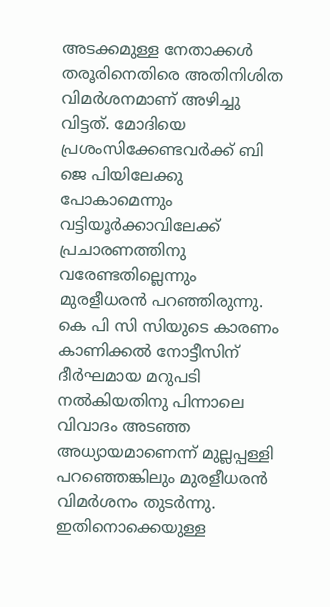അടക്കമുള്ള നേതാക്കൾ തരൂരിനെതിരെ അതിനിശിത വിമർശനമാണ് അഴിച്ചു വിട്ടത്. മോദിയെ പ്രശംസിക്കേണ്ടവർക്ക് ബി ജെ പിയിലേക്കു പോകാമെന്നും വട്ടിയൂർക്കാവിലേക്ക് പ്രചാരണത്തിനു വരേണ്ടതില്ലെന്നും മുരളീധരൻ പറഞ്ഞിരുന്നു. കെ പി സി സിയുടെ കാരണം കാണിക്കൽ നോട്ടീസിന് ദീർഘമായ മറുപടി നൽകിയതിനു പിന്നാലെ വിവാദം അടഞ്ഞ അധ്യായമാണെന്ന് മുല്ലപ്പള്ളി പറഞ്ഞെങ്കിലും മുരളീധരൻ വിമർശനം തുടർന്നു. ഇതിനൊക്കെയുള്ള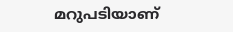മറുപടിയാണ്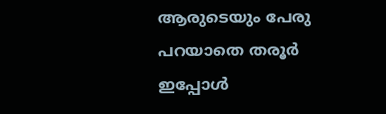ആരുടെയും പേരു പറയാതെ തരൂർ ഇപ്പോൾ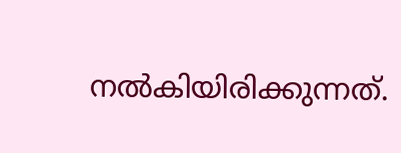നൽകിയിരിക്കുന്നത്.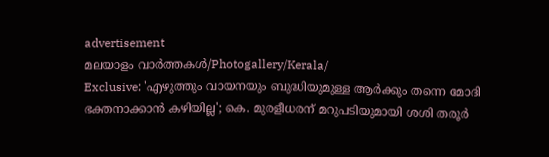advertisement
മലയാളം വാർത്തകൾ/Photogallery/Kerala/
Exclusive: 'എഴുത്തും വായനയും ബുദ്ധിയുമുള്ള ആർക്കും തന്നെ മോദി ഭക്തനാക്കാൻ കഴിയില്ല'; കെ. മുരളീധരന് മറുപടിയുമായി ശശി തരൂർ